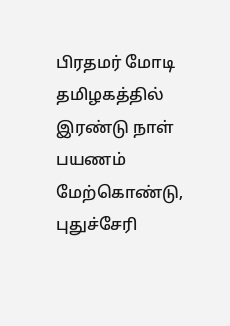பிரதமர் மோடி தமிழகத்தில் இரண்டு நாள் பயணம் மேற்கொண்டு, புதுச்சேரி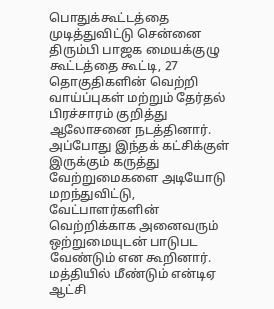பொதுக்கூட்டத்தை முடித்துவிட்டு சென்னை திரும்பி பாஜக மையக்குழு கூட்டத்தை கூட்டி, 27 தொகுதிகளின் வெற்றி வாய்ப்புகள் மற்றும் தேர்தல் பிரச்சாரம் குறித்து ஆலோசனை நடத்தினார்.
அப்போது இந்தக் கட்சிக்குள் இருக்கும் கருத்து வேற்றுமைகளை அடியோடு மறந்துவிட்டு, வேட்பாளர்களின் வெற்றிக்காக அனைவரும் ஒற்றுமையுடன் பாடுபட வேண்டும் என கூறினார். மத்தியில் மீண்டும் என்டிஏ ஆட்சி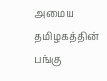அமைய தமிழகத்தின் பங்கு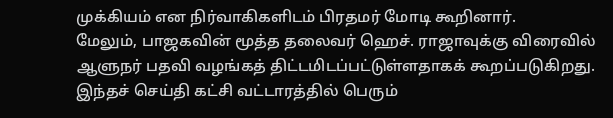முக்கியம் என நிர்வாகிகளிடம் பிரதமர் மோடி கூறினார்.
மேலும், பாஜகவின் மூத்த தலைவர் ஹெச். ராஜாவுக்கு விரைவில் ஆளுநர் பதவி வழங்கத் திட்டமிடப்பட்டுள்ளதாகக் கூறப்படுகிறது. இந்தச் செய்தி கட்சி வட்டாரத்தில் பெரும்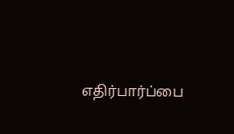எதிர்பார்ப்பை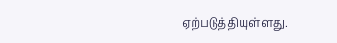ஏற்படுத்தியுள்ளது.